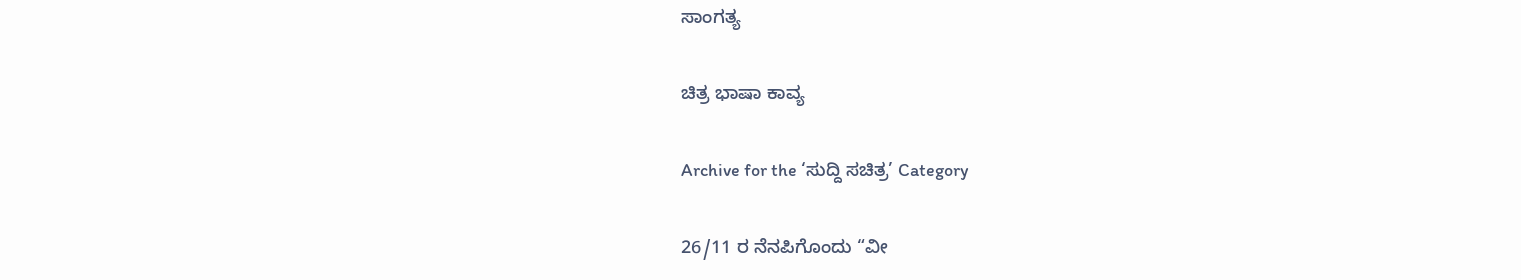ಸಾಂಗತ್ಯ

ಚಿತ್ರ ಭಾಷಾ ಕಾವ್ಯ

Archive for the ‘ಸುದ್ದಿ ಸಚಿತ್ರ’ Category

26/11 ರ ನೆನಪಿಗೊಂದು “ವೀ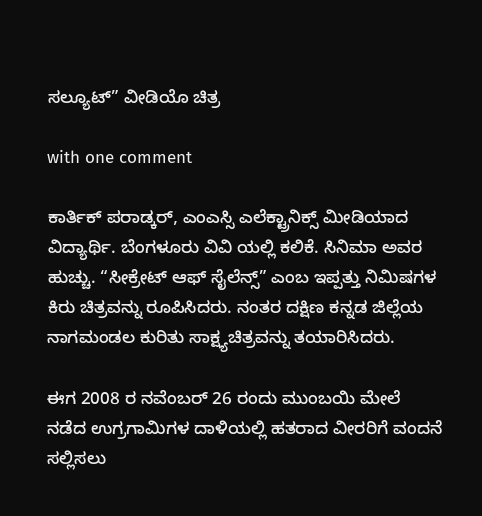ಸಲ್ಯೂಟ್” ವೀಡಿಯೊ ಚಿತ್ರ

with one comment

ಕಾರ್ತಿಕ್ ಪರಾಡ್ಕರ್, ಎಂಎಸ್ಸಿ ಎಲೆಕ್ಟ್ರಾನಿಕ್ಸ್ ಮೀಡಿಯಾದ ವಿದ್ಯಾರ್ಥಿ. ಬೆಂಗಳೂರು ವಿವಿ ಯಲ್ಲಿ ಕಲಿಕೆ. ಸಿನಿಮಾ ಅವರ ಹುಚ್ಚು. “ಸೀಕ್ರೇಟ್ ಆಫ್ ಸೈಲೆನ್ಸ್” ಎಂಬ ಇಪ್ಪತ್ತು ನಿಮಿಷಗಳ ಕಿರು ಚಿತ್ರವನ್ನು ರೂಪಿಸಿದರು. ನಂತರ ದಕ್ಷಿಣ ಕನ್ನಡ ಜಿಲ್ಲೆಯ ನಾಗಮಂಡಲ ಕುರಿತು ಸಾಕ್ಷ್ಯಚಿತ್ರವನ್ನು ತಯಾರಿಸಿದರು.

ಈಗ 2008 ರ ನವೆಂಬರ್ 26 ರಂದು ಮುಂಬಯಿ ಮೇಲೆ ನಡೆದ ಉಗ್ರಗಾಮಿಗಳ ದಾಳಿಯಲ್ಲಿ ಹತರಾದ ವೀರರಿಗೆ ವಂದನೆ ಸಲ್ಲಿಸಲು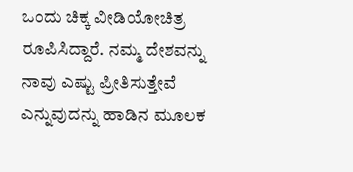ಒಂದು ಚಿಕ್ಕ ವೀಡಿಯೋಚಿತ್ರ ರೂಪಿಸಿದ್ದಾರೆ. ನಮ್ಮ ದೇಶವನ್ನು ನಾವು ಎಷ್ಟು ಪ್ರೀತಿಸುತ್ತೇವೆ ಎನ್ನುವುದನ್ನು ಹಾಡಿನ ಮೂಲಕ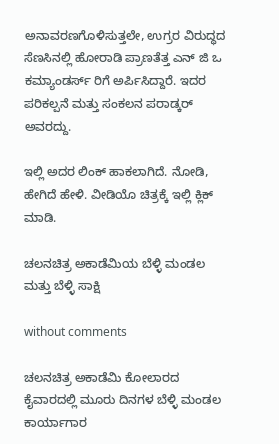ಅನಾವರಣಗೊಳಿಸುತ್ತಲೇ, ಉಗ್ರರ ವಿರುದ್ಧದ ಸೆಣಸಿನಲ್ಲಿ ಹೋರಾಡಿ ಪ್ರಾಣತೆತ್ತ ಎನ್ ಜಿ ಒ ಕಮ್ಯಾಂಡರ್ಸ್ ರಿಗೆ ಅರ್ಪಿಸಿದ್ದಾರೆ. ಇದರ ಪರಿಕಲ್ಪನೆ ಮತ್ತು ಸಂಕಲನ ಪರಾಡ್ಕರ್ ಅವರದ್ದು.

ಇಲ್ಲಿ ಅದರ ಲಿಂಕ್ ಹಾಕಲಾಗಿದೆ. ನೋಡಿ, ಹೇಗಿದೆ ಹೇಳಿ. ವೀಡಿಯೊ ಚಿತ್ರಕ್ಕೆ ಇಲ್ಲಿ ಕ್ಲಿಕ್ ಮಾಡಿ.

ಚಲನಚಿತ್ರ ಅಕಾಡೆಮಿಯ ಬೆಳ್ಳಿ ಮಂಡಲ ಮತ್ತು ಬೆಳ್ಳಿ ಸಾಕ್ಷಿ

without comments

ಚಲನಚಿತ್ರ ಅಕಾಡೆಮಿ ಕೋಲಾರದ ಕೈವಾರದಲ್ಲಿ ಮೂರು ದಿನಗಳ ಬೆಳ್ಳಿ ಮಂಡಲ ಕಾರ್ಯಾಗಾರ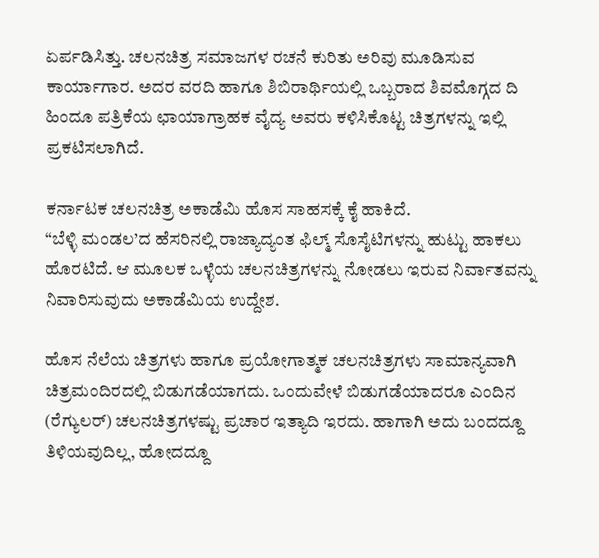ಏರ್ಪಡಿಸಿತ್ತು. ಚಲನಚಿತ್ರ ಸಮಾಜಗಳ ರಚನೆ ಕುರಿತು ಅರಿವು ಮೂಡಿಸುವ ಕಾರ್ಯಾಗಾರ. ಅದರ ವರದಿ ಹಾಗೂ ಶಿಬಿರಾರ್ಥಿಯಲ್ಲಿ ಒಬ್ಬರಾದ ಶಿವಮೊಗ್ಗದ ದಿ ಹಿಂದೂ ಪತ್ರಿಕೆಯ ಛಾಯಾಗ್ರಾಹಕ ವೈದ್ಯ ಅವರು ಕಳಿಸಿಕೊಟ್ಟ ಚಿತ್ರಗಳನ್ನು ಇಲ್ಲಿ ಪ್ರಕಟಿಸಲಾಗಿದೆ.

ಕರ್ನಾಟಕ ಚಲನಚಿತ್ರ ಅಕಾಡೆಮಿ ಹೊಸ ಸಾಹಸಕ್ಕೆ ಕೈ ಹಾಕಿದೆ.
“ಬೆಳ್ಳಿ ಮಂಡಲ’ದ ಹೆಸರಿನಲ್ಲಿ ರಾಜ್ಯಾದ್ಯಂತ ಫಿಲ್ಮ್ ಸೊಸೈಟಿಗಳನ್ನು ಹುಟ್ಟು ಹಾಕಲು ಹೊರಟಿದೆ. ಆ ಮೂಲಕ ಒಳ್ಳೆಯ ಚಲನಚಿತ್ರಗಳನ್ನು ನೋಡಲು ಇರುವ ನಿರ್ವಾತವನ್ನು ನಿವಾರಿಸುವುದು ಅಕಾಡೆಮಿಯ ಉದ್ದೇಶ.

ಹೊಸ ನೆಲೆಯ ಚಿತ್ರಗಳು ಹಾಗೂ ಪ್ರಯೋಗಾತ್ಮಕ ಚಲನಚಿತ್ರಗಳು ಸಾಮಾನ್ಯವಾಗಿ ಚಿತ್ರಮಂದಿರದಲ್ಲಿ ಬಿಡುಗಡೆಯಾಗದು. ಒಂದುವೇಳೆ ಬಿಡುಗಡೆಯಾದರೂ ಎಂದಿನ (ರೆಗ್ಯುಲರ್) ಚಲನಚಿತ್ರಗಳಷ್ಟು ಪ್ರಚಾರ ಇತ್ಯಾದಿ ಇರದು. ಹಾಗಾಗಿ ಅದು ಬಂದದ್ದೂ ತಿಳಿಯವುದಿಲ್ಲ, ಹೋದದ್ದೂ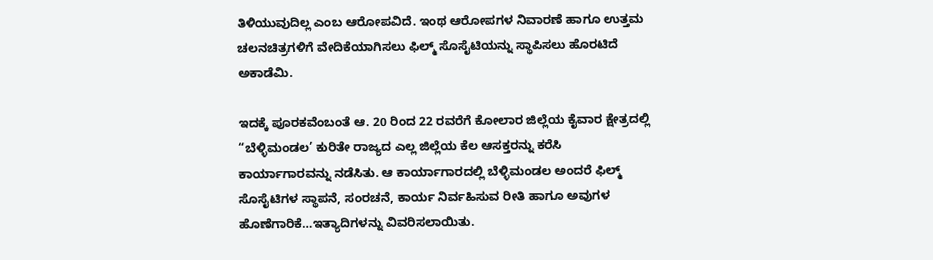ತಿಳಿಯುವುದಿಲ್ಲ ಎಂಬ ಆರೋಪವಿದೆ. ಇಂಥ ಆರೋಪಗಳ ನಿವಾರಣೆ ಹಾಗೂ ಉತ್ತಮ ಚಲನಚಿತ್ರಗಳಿಗೆ ವೇದಿಕೆಯಾಗಿಸಲು ಫಿಲ್ಮ್ ಸೊಸೈಟಿಯನ್ನು ಸ್ಥಾಪಿಸಲು ಹೊರಟಿದೆ ಅಕಾಡೆಮಿ.

ಇದಕ್ಕೆ ಪೂರಕವೆಂಬಂತೆ ಆ. 20 ರಿಂದ 22 ರವರೆಗೆ ಕೋಲಾರ ಜಿಲ್ಲೆಯ ಕೈವಾರ ಕ್ಷೇತ್ರದಲ್ಲಿ “ಬೆಳ್ಳಿಮಂಡಲ’ ಕುರಿತೇ ರಾಜ್ಯದ ಎಲ್ಲ ಜಿಲ್ಲೆಯ ಕೆಲ ಆಸಕ್ತರನ್ನು ಕರೆಸಿ ಕಾರ್ಯಾಗಾರವನ್ನು ನಡೆಸಿತು. ಆ ಕಾರ್ಯಾಗಾರದಲ್ಲಿ ಬೆಳ್ಳಿಮಂಡಲ ಅಂದರೆ ಫಿಲ್ಮ್ ಸೊಸೈಟಿಗಳ ಸ್ಥಾಪನೆ, ಸಂರಚನೆ, ಕಾರ್ಯ ನಿರ್ವಹಿಸುವ ರೀತಿ ಹಾಗೂ ಅವುಗಳ ಹೊಣೆಗಾರಿಕೆ…ಇತ್ಯಾದಿಗಳನ್ನು ವಿವರಿಸಲಾಯಿತು.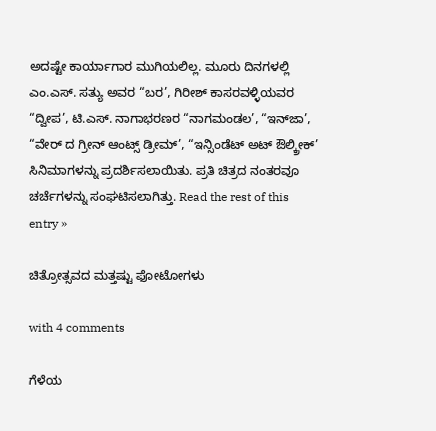ಅದಷ್ಟೇ ಕಾರ್ಯಾಗಾರ ಮುಗಿಯಲಿಲ್ಲ. ಮೂರು ದಿನಗಳಲ್ಲಿ ಎಂ.ಎಸ್. ಸತ್ಯು ಅವರ “ಬರ’, ಗಿರೀಶ್ ಕಾಸರವಳ್ಳಿಯವರ “ದ್ವೀಪ’, ಟಿ.ಎಸ್. ನಾಗಾಭರಣರ “ನಾಗಮಂಡಲ’, “ಇನ್‌ಜಾ’, “ವೇರ್ ದ ಗ್ರೀನ್ ಆಂಟ್ಸ್ ಡ್ರೀಮ್’, “ಇನ್ಸಿಂಡೆಟ್ ಅಟ್ ಔಲ್ಕ್ರೀಕ್’ ಸಿನಿಮಾಗಳನ್ನು ಪ್ರದರ್ಶಿಸಲಾಯಿತು. ಪ್ರತಿ ಚಿತ್ರದ ನಂತರವೂ ಚರ್ಚೆಗಳನ್ನು ಸಂಘಟಿಸಲಾಗಿತ್ತು. Read the rest of this entry »

ಚಿತ್ರೋತ್ಸವದ ಮತ್ತಷ್ಟು ಫೋಟೋಗಳು

with 4 comments

ಗೆಳೆಯ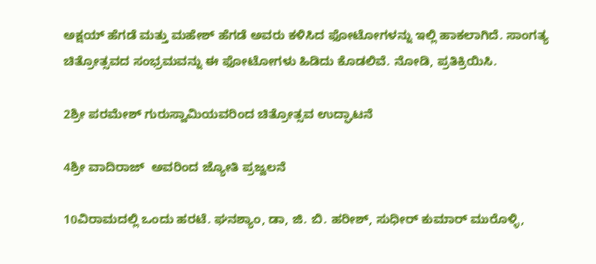ಅಕ್ಷಯ್ ಹೆಗಡೆ ಮತ್ತು ಮಹೇಶ್ ಹೆಗಡೆ ಅವರು ಕಳಿಸಿದ ಫೋಟೋಗಳನ್ನು ಇಲ್ಲಿ ಹಾಕಲಾಗಿದೆ. ಸಾಂಗತ್ಯ ಚಿತ್ರೋತ್ಸವದ ಸಂಭ್ರಮವನ್ನು ಈ ಫೋಟೋಗಳು ಹಿಡಿದು ಕೊಡಲಿವೆ. ನೋಡಿ, ಪ್ರತಿಕ್ರಿಯಿಸಿ.

2ಶ್ರೀ ಪರಮೇಶ್ ಗುರುಸ್ವಾಮಿಯವರಿಂದ ಚಿತ್ರೋತ್ಸವ ಉದ್ಘಾಟನೆ

4ಶ್ರೀ ವಾದಿರಾಜ್  ಅವರಿಂದ ಜ್ಯೋತಿ ಪ್ರಜ್ವಲನೆ

10ವಿರಾಮದಲ್ಲಿ ಒಂದು ಹರಟೆ. ಘನಶ್ಯಾಂ, ಡಾ, ಜಿ. ಬಿ. ಹರೀಶ್, ಸುಧೀರ್ ಕುಮಾರ್ ಮುರೊಳ್ಳಿ,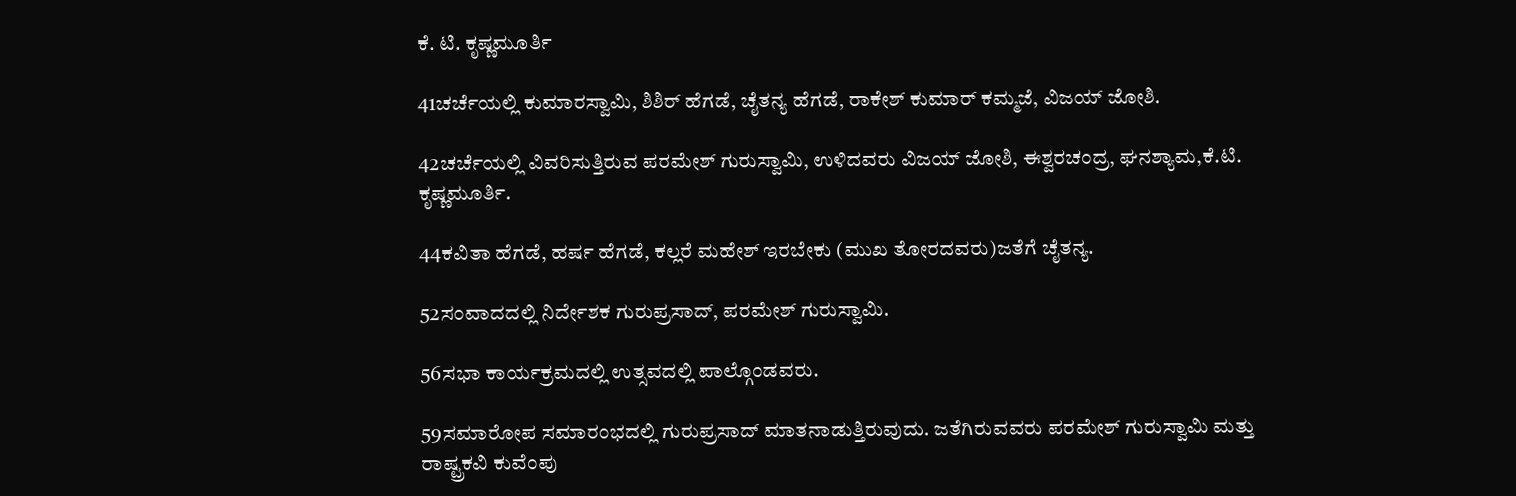ಕೆ. ಟಿ. ಕೃಷ್ಣಮೂರ್ತಿ

41ಚರ್ಚೆಯಲ್ಲಿ ಕುಮಾರಸ್ವಾಮಿ, ಶಿಶಿರ್ ಹೆಗಡೆ, ಚೈತನ್ಯ ಹೆಗಡೆ, ರಾಕೇಶ್ ಕುಮಾರ್ ಕಮ್ಮಜೆ, ವಿಜಯ್ ಜೋಶಿ.

42ಚರ್ಚೆಯಲ್ಲಿ ವಿವರಿಸುತ್ತಿರುವ ಪರಮೇಶ್ ಗುರುಸ್ವಾಮಿ, ಉಳಿದವರು ವಿಜಯ್ ಜೋಶಿ, ಈಶ್ವರಚಂದ್ರ, ಘನಶ್ಯಾಮ,ಕೆ.ಟಿ. ಕೃಷ್ಣಮೂರ್ತಿ.

44ಕವಿತಾ ಹೆಗಡೆ, ಹರ್ಷ ಹೆಗಡೆ, ಕಲ್ಲರೆ ಮಹೇಶ್ ಇರಬೇಕು (ಮುಖ ತೋರದವರು)ಜತೆಗೆ ಚೈತನ್ಯ.

52ಸಂವಾದದಲ್ಲಿ ನಿರ್ದೇಶಕ ಗುರುಪ್ರಸಾದ್, ಪರಮೇಶ್ ಗುರುಸ್ವಾಮಿ.

56ಸಭಾ ಕಾರ್ಯಕ್ರಮದಲ್ಲಿ ಉತ್ಸವದಲ್ಲಿ ಪಾಲ್ಗೊಂಡವರು.

59ಸಮಾರೋಪ ಸಮಾರಂಭದಲ್ಲಿ ಗುರುಪ್ರಸಾದ್ ಮಾತನಾಡುತ್ತಿರುವುದು. ಜತೆಗಿರುವವರು ಪರಮೇಶ್ ಗುರುಸ್ವಾಮಿ ಮತ್ತು ರಾಷ್ಟ್ರಕವಿ ಕುವೆಂಪು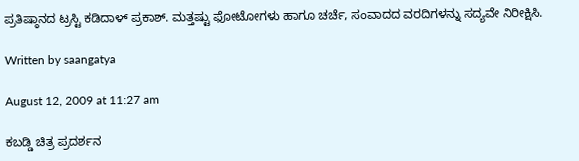ಪ್ರತಿಷ್ಠಾನದ ಟ್ರಸ್ಟಿ ಕಡಿದಾಳ್ ಪ್ರಕಾಶ್. ಮತ್ತಷ್ಟು ಫೋಟೋಗಳು ಹಾಗೂ ಚರ್ಚೆ, ಸಂವಾದದ ವರದಿಗಳನ್ನು ಸದ್ಯವೇ ನಿರೀಕ್ಷಿಸಿ.

Written by saangatya

August 12, 2009 at 11:27 am

ಕಬಡ್ಡಿ ಚಿತ್ರ ಪ್ರದರ್ಶನ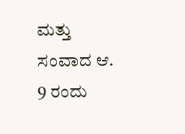ಮತ್ತು ಸಂವಾದ ಆ. 9 ರಂದು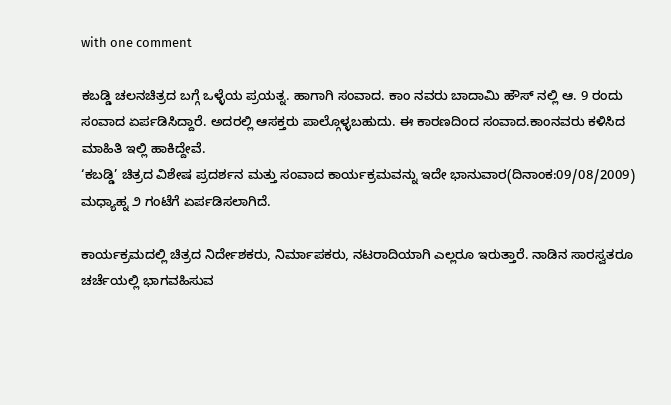with one comment

ಕಬಡ್ಡಿ ಚಲನಚಿತ್ರದ ಬಗ್ಗೆ ಒಳ್ಳೆಯ ಪ್ರಯತ್ನ. ಹಾಗಾಗಿ ಸಂವಾದ. ಕಾಂ ನವರು ಬಾದಾಮಿ ಹೌಸ್ ನಲ್ಲಿ ಆ. 9 ರಂದು ಸಂವಾದ ಏರ್ಪಡಿಸಿದ್ದಾರೆ. ಅದರಲ್ಲಿ ಆಸಕ್ತರು ಪಾಲ್ಗೊಳ್ಳಬಹುದು. ಈ ಕಾರಣದಿಂದ ಸಂವಾದ.ಕಾಂನವರು ಕಳಿಸಿದ ಮಾಹಿತಿ ಇಲ್ಲಿ ಹಾಕಿದ್ದೇವೆ.
‘ಕಬಡ್ಡಿ’ ಚಿತ್ರದ ವಿಶೇಷ ಪ್ರದರ್ಶನ ಮತ್ತು ಸಂವಾದ ಕಾರ್ಯಕ್ರಮವನ್ನು ಇದೇ ಭಾನುವಾರ(ದಿನಾಂಕ:09/08/2009) ಮಧ್ಯಾಹ್ನ ೨ ಗಂಟೆಗೆ ಏರ್ಪಡಿಸಲಾಗಿದೆ.

ಕಾರ್ಯಕ್ರಮದಲ್ಲಿ ಚಿತ್ರದ ನಿರ್ದೇಶಕರು, ನಿರ್ಮಾಪಕರು, ನಟರಾದಿಯಾಗಿ ಎಲ್ಲರೂ ಇರುತ್ತಾರೆ. ನಾಡಿನ ಸಾರಸ್ವತರೂ ಚರ್ಚೆಯಲ್ಲಿ ಭಾಗವಹಿಸುವ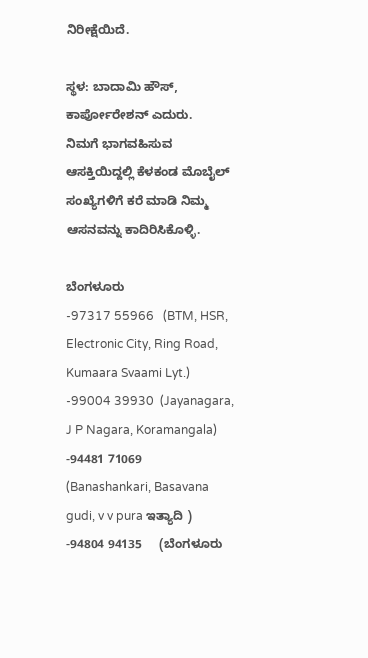ನಿರೀಕ್ಷೆಯಿದೆ.

ಸ್ಥಳ: ಬಾದಾಮಿ ಹೌಸ್, ಕಾರ್ಪೋರೇಶನ್ ಎದುರು.
ನಿಮಗೆ ಭಾಗವಹಿಸುವ ಆಸಕ್ತಿಯಿದ್ದಲ್ಲಿ ಕೆಳಕಂಡ ಮೊಬೈಲ್ ಸಂಖ್ಯೆಗಳಿಗೆ ಕರೆ ಮಾಡಿ ನಿಮ್ಮ ಆಸನವನ್ನು ಕಾದಿರಿಸಿಕೊಳ್ಳಿ.

ಬೆಂಗಳೂರು
-97317 55966   (BTM, HSR, Electronic City, Ring Road, Kumaara Svaami Lyt.)
-99004 39930  (Jayanagara, J P Nagara, Koramangala)
-94481 71069    (Banashankari, Basavana gudi, v v pura ಇತ್ಯಾದಿ )
-94804 94135     (ಬೆಂಗಳೂರು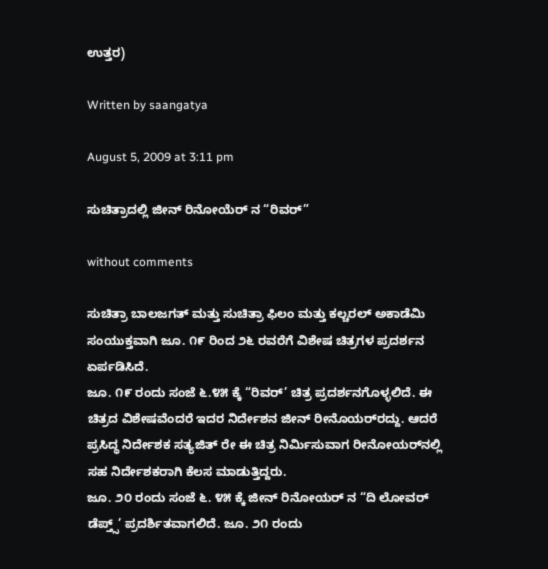ಉತ್ತರ)

Written by saangatya

August 5, 2009 at 3:11 pm

ಸುಚಿತ್ರಾದಲ್ಲಿ ಜೀನ್ ರಿನೋಯೆರ್ ನ “ರಿವರ್”

without comments

ಸುಚಿತ್ರಾ ಬಾಲಜಗತ್ ಮತ್ತು ಸುಚಿತ್ರಾ ಫಿಲಂ ಮತ್ತು ಕಲ್ಚರಲ್ ಅಕಾಡೆಮಿ ಸಂಯುಕ್ತವಾಗಿ ಜೂ. ೧೯ ರಿಂದ ೨೬ ರವರೆಗೆ ವಿಶೇಷ ಚಿತ್ರಗಳ ಪ್ರದರ್ಶನ ಏರ್ಪಡಿಸಿದೆ.
ಜೂ. ೧೯ ರಂದು ಸಂಜೆ ೬.೪೫ ಕ್ಕೆ “ರಿವರ್’ ಚಿತ್ರ ಪ್ರದರ್ಶನಗೊಳ್ಳಲಿದೆ. ಈ ಚಿತ್ರದ ವಿಶೇಷವೆಂದರೆ ಇದರ ನಿರ್ದೇಶನ ಜೀನ್ ರೀನೊಯರ್‌ರದ್ದು. ಆದರೆ ಪ್ರಸಿದ್ಧ ನಿರ್ದೇಶಕ ಸತ್ಯಜಿತ್ ರೇ ಈ ಚಿತ್ರ ನಿರ್ಮಿಸುವಾಗ ರೀನೋಯರ್‌ನಲ್ಲಿ ಸಹ ನಿರ್ದೇಶಕರಾಗಿ ಕೆಲಸ ಮಾಡುತ್ತಿದ್ದರು.
ಜೂ. ೨೦ ರಂದು ಸಂಜೆ ೬. ೪೫ ಕ್ಕೆ ಜೀನ್ ರಿನೋಯರ್ ನ “ದಿ ಲೋವರ್ ಡೆಪ್ತ್ಸ್’ ಪ್ರದರ್ಶಿತವಾಗಲಿದೆ. ಜೂ. ೨೧ ರಂದು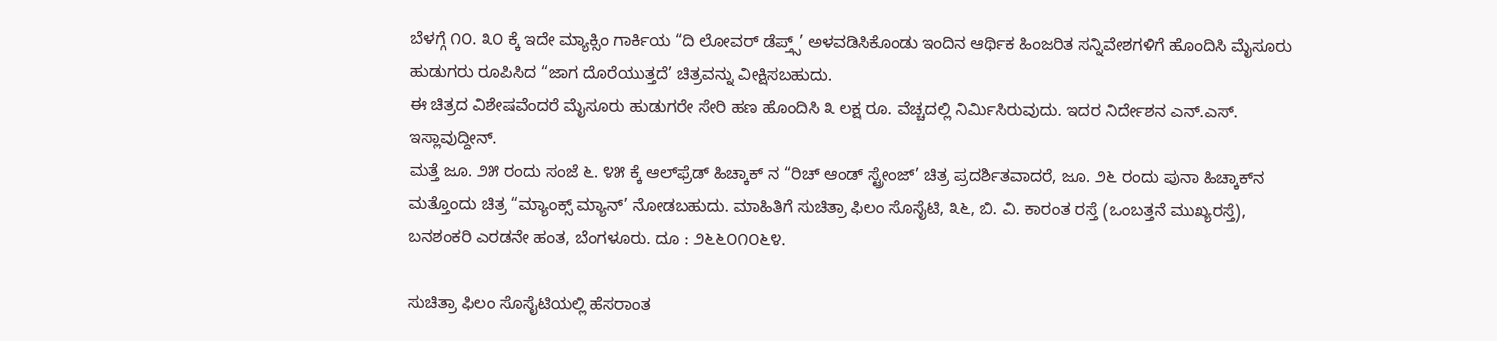ಬೆಳಗ್ಗೆ ೧೦. ೩೦ ಕ್ಕೆ ಇದೇ ಮ್ಯಾಕ್ಸಿಂ ಗಾರ್ಕಿಯ “ದಿ ಲೋವರ್ ಡೆಪ್ತ್ಸ್’ ಅಳವಡಿಸಿಕೊಂಡು ಇಂದಿನ ಆರ್ಥಿಕ ಹಿಂಜರಿತ ಸನ್ನಿವೇಶಗಳಿಗೆ ಹೊಂದಿಸಿ ಮೈಸೂರು ಹುಡುಗರು ರೂಪಿಸಿದ “ಜಾಗ ದೊರೆಯುತ್ತದೆ’ ಚಿತ್ರವನ್ನು ವೀಕ್ಷಿಸಬಹುದು.
ಈ ಚಿತ್ರದ ವಿಶೇಷವೆಂದರೆ ಮೈಸೂರು ಹುಡುಗರೇ ಸೇರಿ ಹಣ ಹೊಂದಿಸಿ ೩ ಲಕ್ಷ ರೂ. ವೆಚ್ಚದಲ್ಲಿ ನಿರ್ಮಿಸಿರುವುದು. ಇದರ ನಿರ್ದೇಶನ ಎನ್.ಎಸ್. ಇಸ್ಲಾವುದ್ದೀನ್.
ಮತ್ತೆ ಜೂ. ೨೫ ರಂದು ಸಂಜೆ ೬. ೪೫ ಕ್ಕೆ ಆಲ್‌ಫ್ರೆಡ್ ಹಿಚ್ಕಾಕ್ ನ “ರಿಚ್ ಆಂಡ್ ಸ್ಟ್ರೇಂಜ್’ ಚಿತ್ರ ಪ್ರದರ್ಶಿತವಾದರೆ, ಜೂ. ೨೬ ರಂದು ಪುನಾ ಹಿಚ್ಕಾಕ್‌ನ ಮತ್ತೊಂದು ಚಿತ್ರ “ಮ್ಯಾಂಕ್ಸ್ ಮ್ಯಾನ್’ ನೋಡಬಹುದು. ಮಾಹಿತಿಗೆ ಸುಚಿತ್ರಾ ಫಿಲಂ ಸೊಸೈಟಿ, ೩೬, ಬಿ. ವಿ. ಕಾರಂತ ರಸ್ತೆ (ಒಂಬತ್ತನೆ ಮುಖ್ಯರಸ್ತೆ), ಬನಶಂಕರಿ ಎರಡನೇ ಹಂತ, ಬೆಂಗಳೂರು. ದೂ : ೨೬೬೦೧೦೬೪.

ಸುಚಿತ್ರಾ ಫಿಲಂ ಸೊಸೈಟಿಯಲ್ಲಿ ಹೆಸರಾಂತ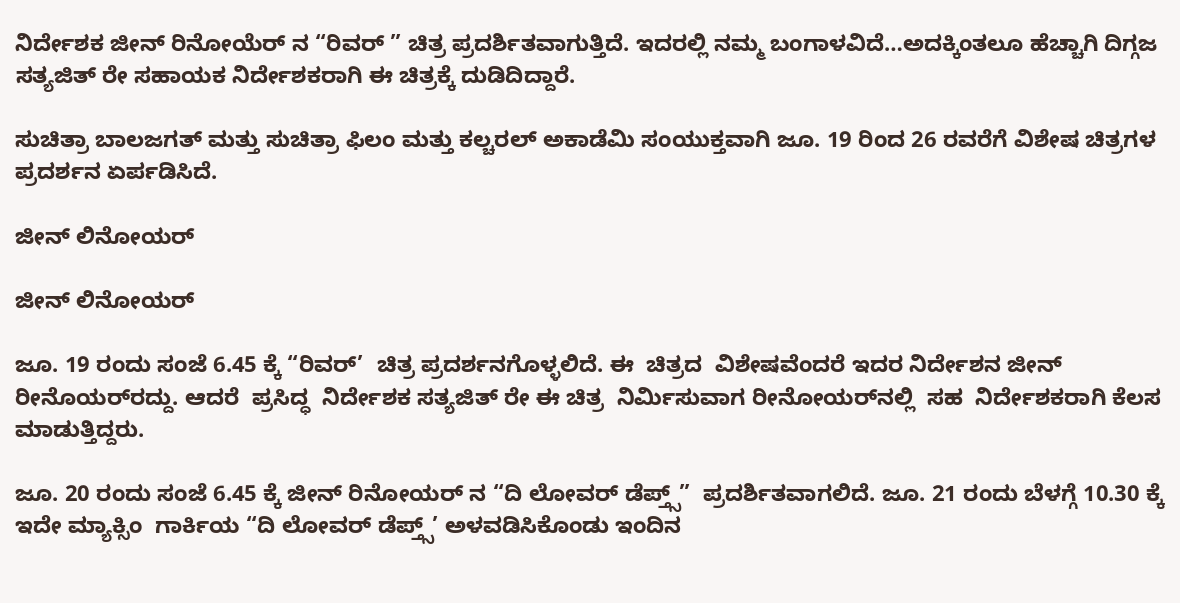ನಿರ್ದೇಶಕ ಜೀನ್ ರಿನೋಯೆರ್ ನ “ರಿವರ್ ” ಚಿತ್ರ ಪ್ರದರ್ಶಿತವಾಗುತ್ತಿದೆ. ಇದರಲ್ಲಿ ನಮ್ಮ ಬಂಗಾಳವಿದೆ…ಅದಕ್ಕಿಂತಲೂ ಹೆಚ್ಚಾಗಿ ದಿಗ್ಗಜ ಸತ್ಯಜಿತ್ ರೇ ಸಹಾಯಕ ನಿರ್ದೇಶಕರಾಗಿ ಈ ಚಿತ್ರಕ್ಕೆ ದುಡಿದಿದ್ದಾರೆ.

ಸುಚಿತ್ರಾ ಬಾಲಜಗತ್ ಮತ್ತು ಸುಚಿತ್ರಾ ಫಿಲಂ ಮತ್ತು ಕಲ್ಚರಲ್ ಅಕಾಡೆಮಿ ಸಂಯುಕ್ತವಾಗಿ ಜೂ. 19 ರಿಂದ 26 ರವರೆಗೆ ವಿಶೇಷ ಚಿತ್ರಗಳ ಪ್ರದರ್ಶನ ಏರ್ಪಡಿಸಿದೆ.

ಜೀನ್ ಲಿನೋಯರ್

ಜೀನ್ ಲಿನೋಯರ್

ಜೂ. 19 ರಂದು ಸಂಜೆ 6.45 ಕ್ಕೆ “ರಿವರ್’  ಚಿತ್ರ ಪ್ರದರ್ಶನಗೊಳ್ಳಲಿದೆ. ಈ  ಚಿತ್ರದ  ವಿಶೇಷವೆಂದರೆ ಇದರ ನಿರ್ದೇಶನ ಜೀನ್  ರೀನೊಯರ್‌ರದ್ದು. ಆದರೆ  ಪ್ರಸಿದ್ಧ  ನಿರ್ದೇಶಕ ಸತ್ಯಜಿತ್ ರೇ ಈ ಚಿತ್ರ  ನಿರ್ಮಿಸುವಾಗ ರೀನೋಯರ್‌ನಲ್ಲಿ  ಸಹ  ನಿರ್ದೇಶಕರಾಗಿ ಕೆಲಸ ಮಾಡುತ್ತಿದ್ದರು.

ಜೂ. 20 ರಂದು ಸಂಜೆ 6.45 ಕ್ಕೆ ಜೀನ್ ರಿನೋಯರ್ ನ “ದಿ ಲೋವರ್ ಡೆಪ್ತ್ಸ್”  ಪ್ರದರ್ಶಿತವಾಗಲಿದೆ. ಜೂ. 21 ರಂದು ಬೆಳಗ್ಗೆ 10.30 ಕ್ಕೆ ಇದೇ ಮ್ಯಾಕ್ಸಿಂ  ಗಾರ್ಕಿಯ “ದಿ ಲೋವರ್ ಡೆಪ್ತ್ಸ್’ ಅಳವಡಿಸಿಕೊಂಡು ಇಂದಿನ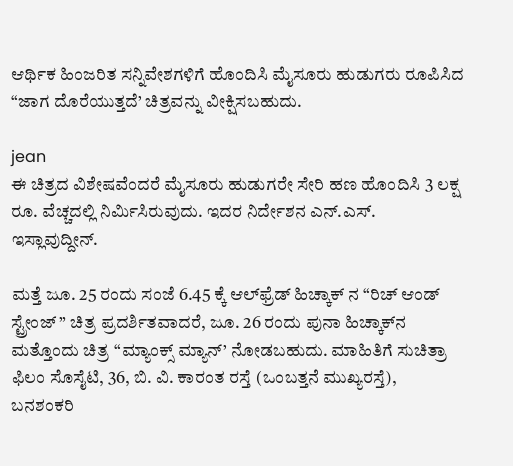ಆರ್ಥಿಕ ಹಿಂಜರಿತ ಸನ್ನಿವೇಶಗಳಿಗೆ ಹೊಂದಿಸಿ ಮೈಸೂರು ಹುಡುಗರು ರೂಪಿಸಿದ “ಜಾಗ ದೊರೆಯುತ್ತದೆ’ ಚಿತ್ರವನ್ನು ವೀಕ್ಷಿಸಬಹುದು.

jean
ಈ ಚಿತ್ರದ ವಿಶೇಷವೆಂದರೆ ಮೈಸೂರು ಹುಡುಗರೇ ಸೇರಿ ಹಣ ಹೊಂದಿಸಿ 3 ಲಕ್ಷ  ರೂ. ವೆಚ್ಚದಲ್ಲಿ ನಿರ್ಮಿಸಿರುವುದು. ಇದರ ನಿರ್ದೇಶನ ಎನ್.ಎಸ್. ಇಸ್ಲಾವುದ್ದೀನ್.

ಮತ್ತೆ ಜೂ. 25 ರಂದು ಸಂಜೆ 6.45 ಕ್ಕೆ ಆಲ್‌ಫ್ರೆಡ್ ಹಿಚ್ಕಾಕ್ ನ “ರಿಚ್ ಆಂಡ್  ಸ್ಟ್ರೇಂಜ್ ” ಚಿತ್ರ ಪ್ರದರ್ಶಿತವಾದರೆ, ಜೂ. 26 ರಂದು ಪುನಾ ಹಿಚ್ಕಾಕ್‌ನ  ಮತ್ತೊಂದು ಚಿತ್ರ “ಮ್ಯಾಂಕ್ಸ್ ಮ್ಯಾನ್’ ನೋಡಬಹುದು. ಮಾಹಿತಿಗೆ ಸುಚಿತ್ರಾ  ಫಿಲಂ ಸೊಸೈಟಿ, 36, ಬಿ. ವಿ. ಕಾರಂತ ರಸ್ತೆ (ಒಂಬತ್ತನೆ ಮುಖ್ಯರಸ್ತೆ),  ಬನಶಂಕರಿ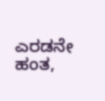ಎರಡನೇ ಹಂತ,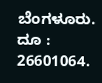ಬೆಂಗಳೂರು. ದೂ : 26601064.